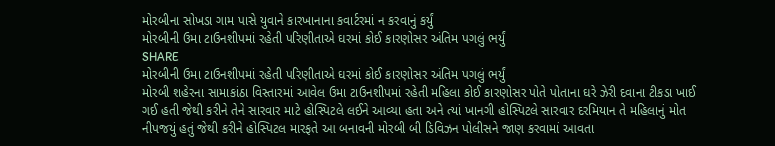મોરબીના સોખડા ગામ પાસે યુવાને કારખાનાના કવાર્ટરમાં ન કરવાનું કર્યું
મોરબીની ઉમા ટાઉનશીપમાં રહેતી પરિણીતાએ ઘરમાં કોઈ કારણોસર અંતિમ પગલું ભર્યું
SHARE
મોરબીની ઉમા ટાઉનશીપમાં રહેતી પરિણીતાએ ઘરમાં કોઈ કારણોસર અંતિમ પગલું ભર્યું
મોરબી શહેરના સામાકાંઠા વિસ્તારમાં આવેલ ઉમા ટાઉનશીપમાં રહેતી મહિલા કોઈ કારણોસર પોતે પોતાના ઘરે ઝેરી દવાના ટીકડા ખાઈ ગઈ હતી જેથી કરીને તેને સારવાર માટે હોસ્પિટલે લઈને આવ્યા હતા અને ત્યાં ખાનગી હોસ્પિટલે સારવાર દરમિયાન તે મહિલાનું મોત નીપજયું હતું જેથી કરીને હોસ્પિટલ મારફતે આ બનાવની મોરબી બી ડિવિઝન પોલીસને જાણ કરવામાં આવતા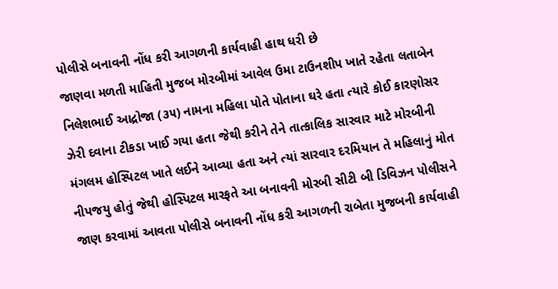પોલીસે બનાવની નોંધ કરી આગળની કાર્યવાહી હાથ ધરી છે
જાણવા મળતી માહિતી મુજબ મોરબીમાં આવેલ ઉમા ટાઉનશીપ ખાતે રહેતા લતાબેન નિલેશભાઈ આદ્રોજા (૩૫) નામના મહિલા પોતે પોતાના ઘરે હતા ત્યારે કોઈ કારણોસર ઝેરી દવાના ટીકડા ખાઈ ગયા હતા જેથી કરીને તેને તાત્કાલિક સારવાર માટે મોરબીની મંગલમ હોસ્પિટલ ખાતે લઈને આવ્યા હતા અને ત્યાં સારવાર દરમિયાન તે મહિલાનું મોત નીપજયુ હોતું જેથી હોસ્પિટલ મારફતે આ બનાવની મોરબી સીટી બી ડિવિઝન પોલીસને જાણ કરવામાં આવતા પોલીસે બનાવની નોંધ કરી આગળની રાબેતા મુજબની કાર્યવાહી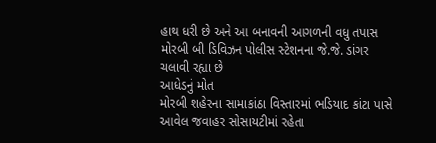હાથ ધરી છે અને આ બનાવની આગળની વધુ તપાસ મોરબી બી ડિવિઝન પોલીસ સ્ટેશનના જે.જે. ડાંગર ચલાવી રહ્યા છે
આધેડનું મોત
મોરબી શહેરના સામાકાંઠા વિસ્તારમાં ભડિયાદ કાંટા પાસે આવેલ જવાહર સોસાયટીમાં રહેતા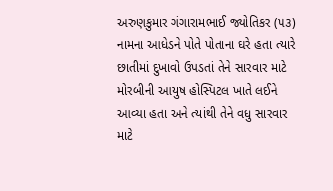અરુણકુમાર ગંગારામભાઈ જ્યોતિકર (૫૩) નામના આધેડને પોતે પોતાના ઘરે હતા ત્યારે છાતીમાં દુખાવો ઉપડતાં તેને સારવાર માટે મોરબીની આયુષ હોસ્પિટલ ખાતે લઈને આવ્યા હતા અને ત્યાંથી તેને વધુ સારવાર માટે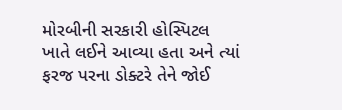મોરબીની સરકારી હોસ્પિટલ ખાતે લઈને આવ્યા હતા અને ત્યાં ફરજ પરના ડોક્ટરે તેને જોઈ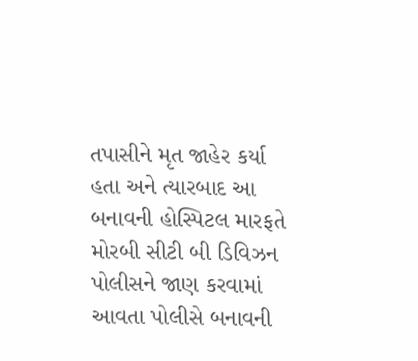તપાસીને મૃત જાહેર કર્યા હતા અને ત્યારબાદ આ બનાવની હોસ્પિટલ મારફતે મોરબી સીટી બી ડિવિઝન પોલીસને જાણ કરવામાં આવતા પોલીસે બનાવની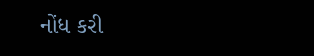નોંધ કરી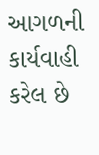આગળની કાર્યવાહી કરેલ છે